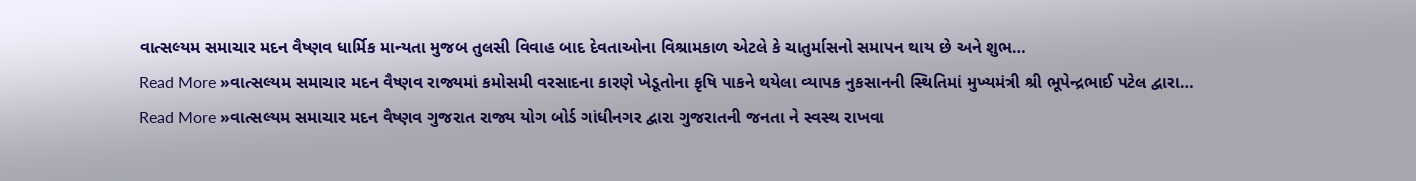વાત્સલ્યમ સમાચાર મદન વૈષ્ણવ ધાર્મિક માન્યતા મુજબ તુલસી વિવાહ બાદ દેવતાઓના વિશ્રામકાળ એટલે કે ચાતુર્માસનો સમાપન થાય છે અને શુભ…
Read More »વાત્સલ્યમ સમાચાર મદન વૈષ્ણવ રાજ્યમાં કમોસમી વરસાદના કારણે ખેડૂતોના કૃષિ પાકને થયેલા વ્યાપક નુકસાનની સ્થિતિમાં મુખ્યમંત્રી શ્રી ભૂપેન્દ્રભાઈ પટેલ દ્વારા…
Read More »વાત્સલ્યમ સમાચાર મદન વૈષ્ણવ ગુજરાત રાજ્ય યોગ બોર્ડ ગાંધીનગર દ્વારા ગુજરાતની જનતા ને સ્વસ્થ રાખવા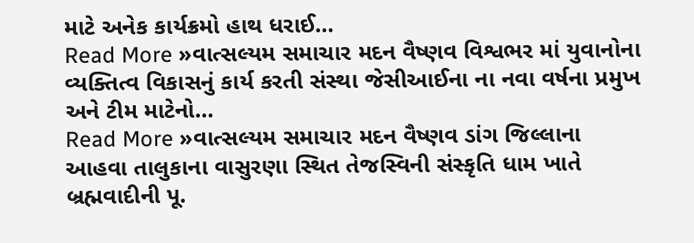માટે અનેક કાર્યક્રમો હાથ ધરાઈ…
Read More »વાત્સલ્યમ સમાચાર મદન વૈષ્ણવ વિશ્વભર માં યુવાનોના વ્યક્તિત્વ વિકાસનું કાર્ય કરતી સંસ્થા જેસીઆઈના ના નવા વર્ષના પ્રમુખ અને ટીમ માટેનો…
Read More »વાત્સલ્યમ સમાચાર મદન વૈષ્ણવ ડાંગ જિલ્લાના આહવા તાલુકાના વાસુરણા સ્થિત તેજસ્વિની સંસ્કૃતિ ધામ ખાતે બ્રહ્મવાદીની પૂ.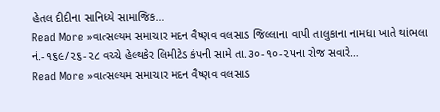હેતલ દીદીના સાનિધ્યે સામાજિક…
Read More »વાત્સલ્યમ સમાચાર મદન વૈષ્ણવ વલસાડ જિલ્લાના વાપી તાલુકાના નામધા ખાતે થાંભલા નં.-૧૬૯/૨૬-૨૮ વચ્ચે હેલ્થકેર લિમીટેડ કંપની સામે તા.૩૦-૧૦-૨૫ના રોજ સવારે…
Read More »વાત્સલ્યમ સમાચાર મદન વૈષ્ણવ વલસાડ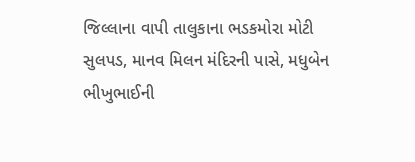જિલ્લાના વાપી તાલુકાના ભડકમોરા મોટી સુલપડ, માનવ મિલન મંદિરની પાસે, મધુબેન ભીખુભાઈની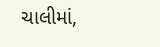ચાલીમાં,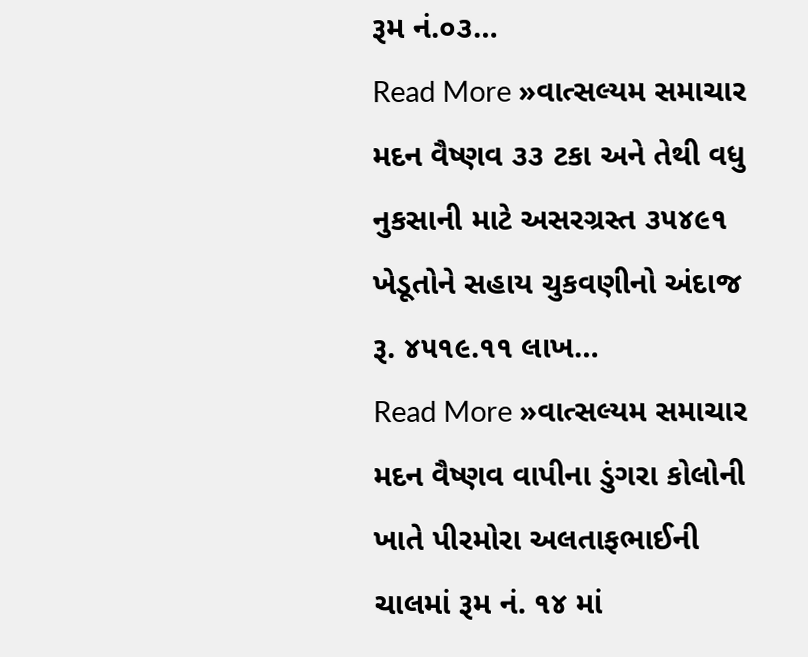રૂમ નં.૦૩…
Read More »વાત્સલ્યમ સમાચાર મદન વૈષ્ણવ ૩૩ ટકા અને તેથી વધુ નુકસાની માટે અસરગ્રસ્ત ૩૫૪૯૧ ખેડૂતોને સહાય ચુકવણીનો અંદાજ રૂ. ૪૫૧૯.૧૧ લાખ…
Read More »વાત્સલ્યમ સમાચાર મદન વૈષ્ણવ વાપીના ડુંગરા કોલોની ખાતે પીરમોરા અલતાફભાઈની ચાલમાં રૂમ નં. ૧૪ માં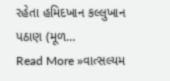રહેતા હમિદખાન કલ્લુખાન પઠાણ (મૂળ…
Read More »વાત્સલ્યમ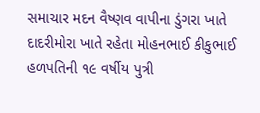સમાચાર મદન વૈષ્ણવ વાપીના ડુંગરા ખાતે દાદરીમોરા ખાતે રહેતા મોહનભાઈ કીકુભાઈ હળપતિની ૧૯ વર્ષીય પુત્રી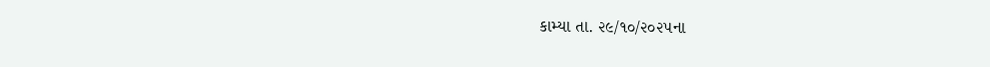કામ્યા તા. ૨૯/૧૦/૨૦૨૫ના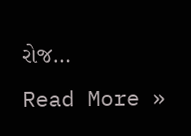રોજ…
Read More »